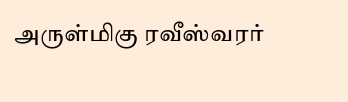அருள்மிகு ரவீஸ்வரர்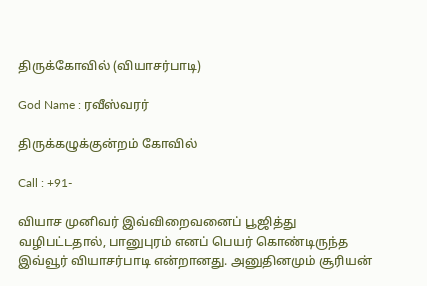திருக்கோவில் (வியாசர்பாடி)

God Name : ரவீஸ்வரர்

திருக்கழுக்குன்றம் கோவில்

Call : +91-

வியாச முனிவர் இவ்விறைவனைப் பூஜித்து வழிபட்டதால், பானுபுரம் எனப் பெயர் கொண்டிருந்த இவ்வூர் வியாசர்பாடி என்றானது. அனுதினமும் சூரியன்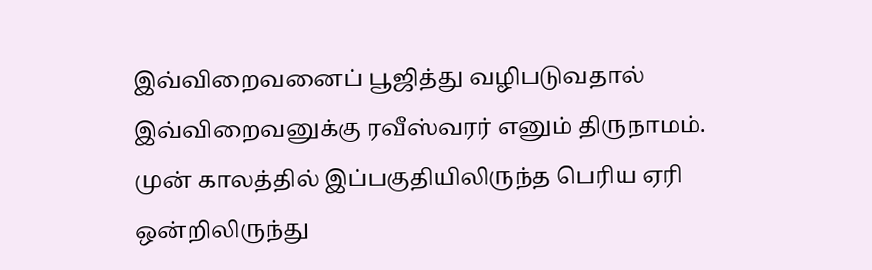இவ்விறைவனைப் பூஜித்து வழிபடுவதால் இவ்விறைவனுக்கு ரவீஸ்வரர் எனும் திருநாமம். முன் காலத்தில் இப்பகுதியிலிருந்த பெரிய ஏரி ஒன்றிலிருந்து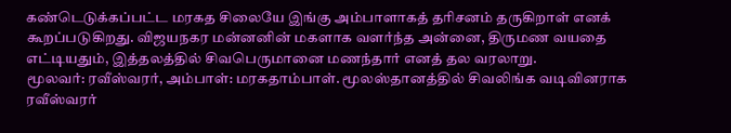கண்டெடுக்கப்பட்ட மரகத சிலையே இங்கு அம்பாளாகத் தரிசனம் தருகிறாள் எனக் கூறப்படுகிறது. விஜயநகர மன்னனின் மகளாக வளர்ந்த அன்னை, திருமண வயதை எட்டியதும், இத்தலத்தில் சிவபெருமானை மணந்தார் எனத் தல வரலாறு.
மூலவர்: ரவீஸ்வரர், அம்பாள்: மரகதாம்பாள். மூலஸ்தானத்தில் சிவலிங்க வடிவினராக ரவீஸ்வரர்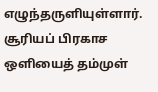எழுந்தருளியுள்ளார். சூரியப் பிரகாச ஒளியைத் தம்முள்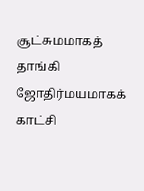சூட்சுமமாகத் தாங்கி ஜோதிர்மயமாகக் காட்சி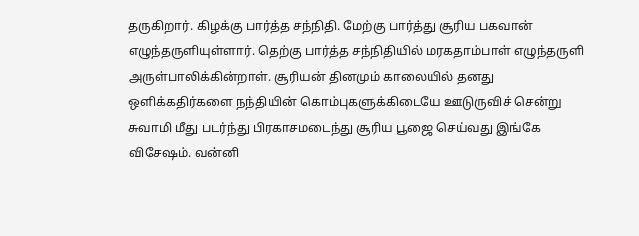தருகிறார். கிழக்கு பார்த்த சந்நிதி. மேற்கு பார்த்து சூரிய பகவான் எழுந்தருளியுள்ளார். தெற்கு பார்த்த சந்நிதியில் மரகதாம்பாள் எழுந்தருளி அருள்பாலிக்கின்றாள். சூரியன் தினமும் காலையில் தனது ஒளிக்கதிர்களை நந்தியின் கொம்புகளுக்கிடையே ஊடுருவிச் சென்று சுவாமி மீது படர்ந்து பிரகாசமடைந்து சூரிய பூஜை செய்வது இங்கே விசேஷம். வன்னி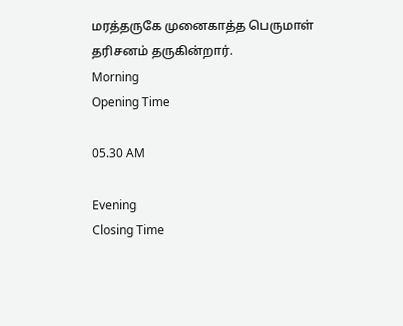மரத்தருகே முனைகாத்த பெருமாள் தரிசனம் தருகின்றார்.
Morning
Opening Time

05.30 AM

Evening
Closing Time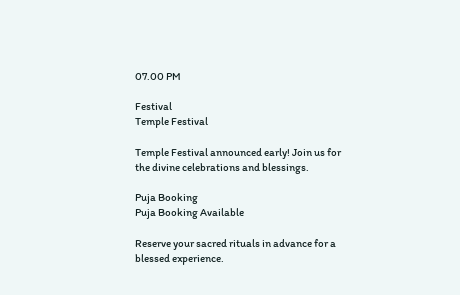07.00 PM

Festival
Temple Festival

Temple Festival announced early! Join us for the divine celebrations and blessings.

Puja Booking
Puja Booking Available

Reserve your sacred rituals in advance for a blessed experience.